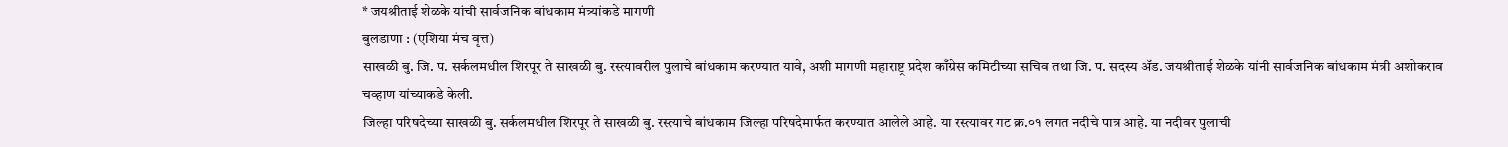* जयश्रीताई शेळके यांची सार्वजनिक बांधकाम मंत्र्यांकडे मागणी
बुलडाणा : (एशिया मंच वृत्त)
साखळी बु. जि. प. सर्कलमधील शिरपूर ते साखळी बु. रस्त्यावरील पुलाचे बांधकाम करण्यात यावे, अशी मागणी महाराष्ट्र प्रदेश काँग्रेस कमिटीच्या सचिव तथा जि. प. सदस्य ॲड. जयश्रीताई शेळके यांनी सार्वजनिक बांधकाम मंत्री अशोकराव चव्हाण यांच्याकडे केली.
जिल्हा परिषदेच्या साखळी बु. सर्कलमधील शिरपूर ते साखळी बु. रस्त्याचे बांधकाम जिल्हा परिषदेमार्फत करण्यात आलेले आहे. या रस्त्यावर गट क्र.०१ लगत नदीचे पात्र आहे. या नदीवर पुलाची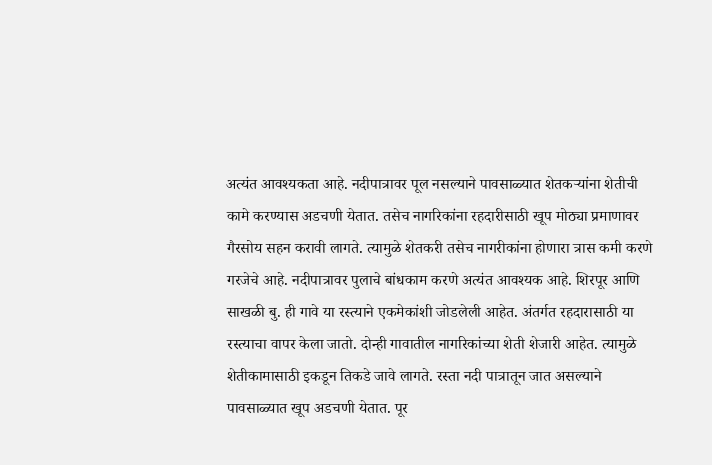अत्यंत आवश्यकता आहे. नदीपात्रावर पूल नसल्याने पावसाळ्यात शेतकऱ्यांना शेतीची कामे करण्यास अडचणी येतात. तसेच नागरिकांना रहदारीसाठी खूप मोठ्या प्रमाणावर गैरसोय सहन करावी लागते. त्यामुळे शेतकरी तसेच नागरीकांना होणारा त्रास कमी करणे गरजेचे आहे. नदीपात्रावर पुलाचे बांधकाम करणे अत्यंत आवश्यक आहे. शिरपूर आणि साखळी बु. ही गावे या रस्त्याने एकमेकांशी जोडलेली आहेत. अंतर्गत रहदारासाठी या रस्त्याचा वापर केला जातो. दोन्ही गावातील नागरिकांच्या शेती शेजारी आहेत. त्यामुळे शेतीकामासाठी इकडून तिकडे जावे लागते. रस्ता नदी पात्रातून जात असल्याने पावसाळ्यात खूप अडचणी येतात. पूर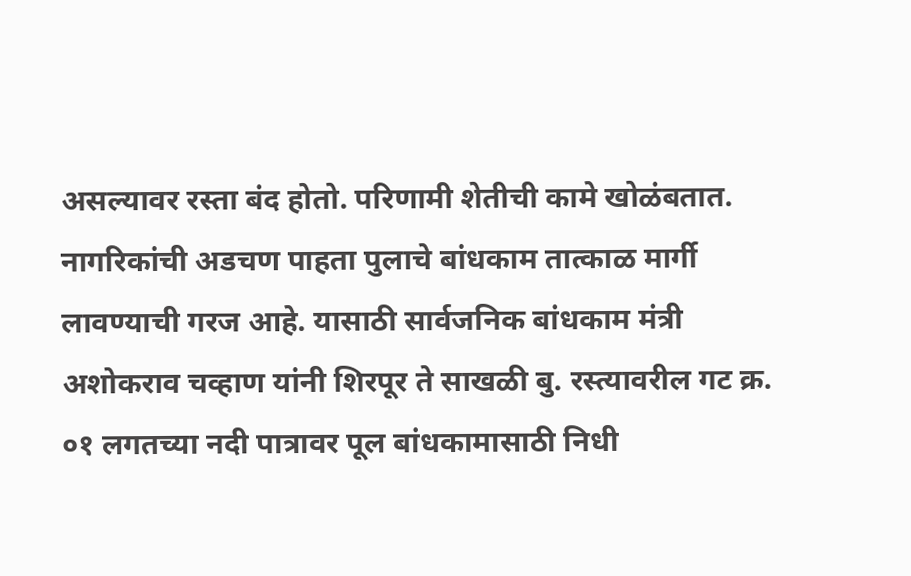असल्यावर रस्ता बंद होतो. परिणामी शेतीची कामे खोळंबतात. नागरिकांची अडचण पाहता पुलाचे बांधकाम तात्काळ मार्गी लावण्याची गरज आहे. यासाठी सार्वजनिक बांधकाम मंत्री अशोकराव चव्हाण यांनी शिरपूर ते साखळी बु. रस्त्यावरील गट क्र. ०१ लगतच्या नदी पात्रावर पूल बांधकामासाठी निधी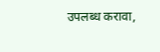उपलब्ध करावा,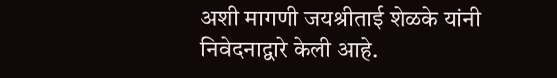अशी मागणी जयश्रीताई शेळके यांनी निवेदनाद्वारे केली आहे.